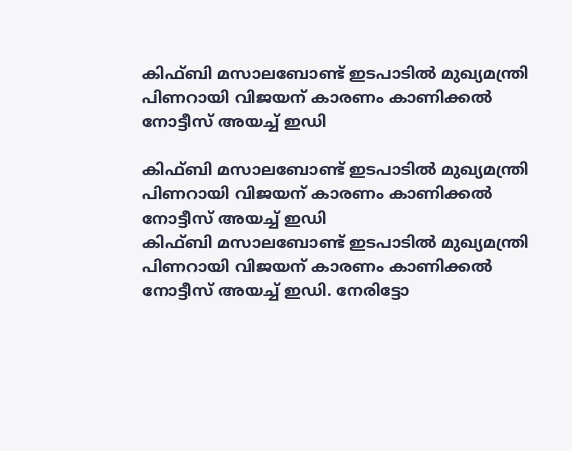കിഫ്ബി മസാലബോണ്ട് ഇടപാടില്‍ മുഖ്യമന്ത്രി പിണറായി വിജയന് കാരണം കാണിക്കല്‍ നോട്ടീസ് അയച്ച് ഇഡി

കിഫ്ബി മസാലബോണ്ട് ഇടപാടില്‍ മുഖ്യമന്ത്രി പിണറായി വിജയന് കാരണം കാണിക്കല്‍ നോട്ടീസ് അയച്ച് ഇഡി
കിഫ്ബി മസാലബോണ്ട് ഇടപാടില്‍ മുഖ്യമന്ത്രി പിണറായി വിജയന് കാരണം കാണിക്കല്‍ നോട്ടീസ് അയച്ച് ഇഡി. നേരിട്ടോ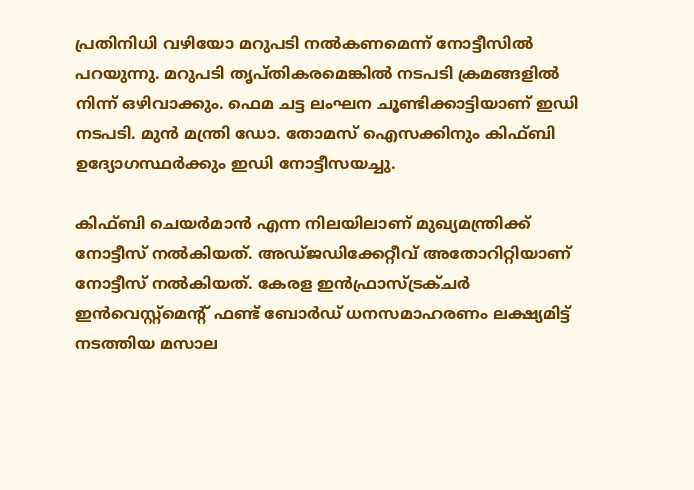പ്രതിനിധി വഴിയോ മറുപടി നല്‍കണമെന്ന് നോട്ടീസില്‍ പറയുന്നു. മറുപടി തൃപ്തികരമെങ്കില്‍ നടപടി ക്രമങ്ങളില്‍ നിന്ന് ഒഴിവാക്കും. ഫെമ ചട്ട ലംഘന ചൂണ്ടിക്കാട്ടിയാണ് ഇഡി നടപടി. മുന്‍ മന്ത്രി ഡോ. തോമസ് ഐസക്കിനും കിഫ്ബി ഉദ്യോഗസ്ഥര്‍ക്കും ഇഡി നോട്ടീസയച്ചു.

കിഫ്ബി ചെയര്‍മാന്‍ എന്ന നിലയിലാണ് മുഖ്യമന്ത്രിക്ക് നോട്ടീസ് നല്‍കിയത്. അഡ്ജഡിക്കേറ്റീവ് അതോറിറ്റിയാണ് നോട്ടീസ് നല്‍കിയത്. കേരള ഇന്‍ഫ്രാസ്ട്രക്ചര്‍ ഇന്‍വെസ്റ്റ്മെന്റ് ഫണ്ട് ബോര്‍ഡ് ധനസമാഹരണം ലക്ഷ്യമിട്ട് നടത്തിയ മസാല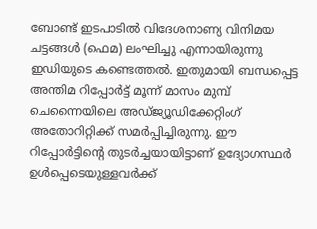ബോണ്ട് ഇടപാടില്‍ വിദേശനാണ്യ വിനിമയ ചട്ടങ്ങള്‍ (ഫെമ) ലംഘിച്ചു എന്നായിരുന്നു ഇഡിയുടെ കണ്ടെത്തല്‍. ഇതുമായി ബന്ധപ്പെട്ട അന്തിമ റിപ്പോര്‍ട്ട് മൂന്ന് മാസം മുമ്പ് ചെന്നൈയിലെ അഡ്ജ്യൂഡിക്കേറ്റിംഗ് അതോറിറ്റിക്ക് സമര്‍പ്പിച്ചിരുന്നു. ഈ റിപ്പോര്‍ട്ടിന്റെ തുടര്‍ച്ചയായിട്ടാണ് ഉദ്യോഗസ്ഥര്‍ ഉള്‍പ്പെടെയുള്ളവര്‍ക്ക്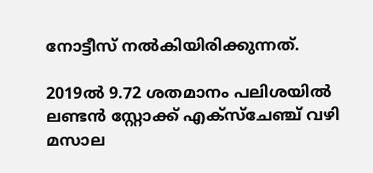നോട്ടീസ് നല്‍കിയിരിക്കുന്നത്.

2019ല്‍ 9.72 ശതമാനം പലിശയില്‍ ലണ്ടന്‍ സ്റ്റോക്ക് എക്സ്ചേഞ്ച് വഴി മസാല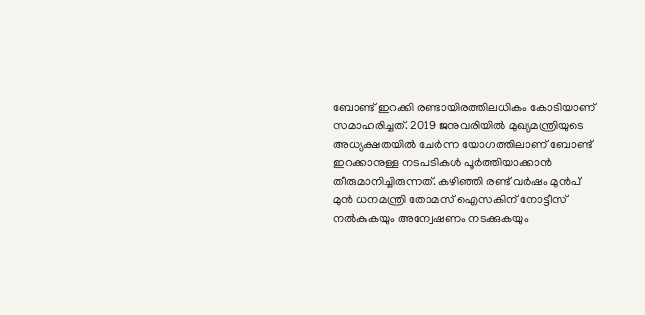ബോണ്ട് ഇറക്കി രണ്ടായിരത്തിലധികം കോടിയാണ് സമാഹരിച്ചത്. 2019 ജനുവരിയില്‍ മുഖ്യമന്ത്രിയുടെ അധ്യക്ഷതയില്‍ ചേര്‍ന്ന യോഗത്തിലാണ് ബോണ്ട് ഇറക്കാനുള്ള നടപടികള്‍ പൂര്‍ത്തിയാക്കാന്‍ തീരുമാനിച്ചിരുന്നത്. കഴിഞ്ഞി രണ്ട് വര്‍ഷം മുന്‍പ് മുന്‍ ധനമന്ത്രി തോമസ് ഐസകിന് നോട്ടീസ് നല്‍കുകയും അന്വേഷണം നടക്കുകയും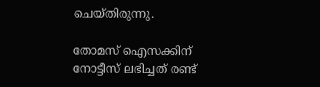ചെയ്തിരുന്നു.

തോമസ് ഐസക്കിന് നോട്ടീസ് ലഭിച്ചത് രണ്ട്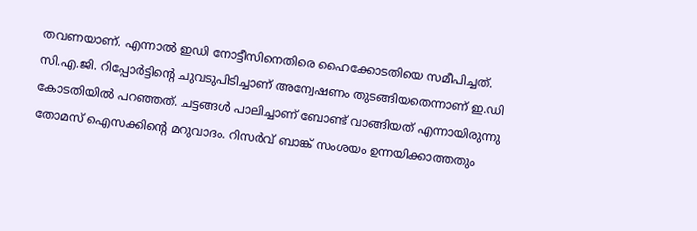തവണയാണ്. എന്നാല്‍ ഇഡി നോട്ടീസിനെതിരെ ഹൈക്കോടതിയെ സമീപിച്ചത്. സി.എ.ജി. റിപ്പോര്‍ട്ടിന്റെ ചുവടുപിടിച്ചാണ് അന്വേഷണം തുടങ്ങിയതെന്നാണ് ഇ.ഡി കോടതിയില്‍ പറഞ്ഞത്. ചട്ടങ്ങള്‍ പാലിച്ചാണ് ബോണ്ട് വാങ്ങിയത് എന്നായിരുന്നു തോമസ് ഐസക്കിന്റെ മറുവാദം. റിസര്‍വ് ബാങ്ക് സംശയം ഉന്നയിക്കാത്തതും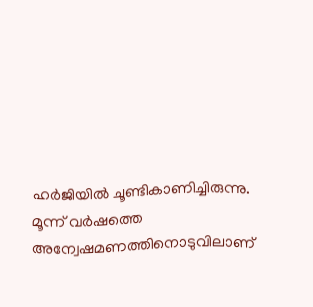ഹര്‍ജിയില്‍ ചൂണ്ടികാണിച്ചിരുന്നു. മൂന്ന് വര്‍ഷത്തെ അന്വേഷമണത്തിനൊടുവിലാണ്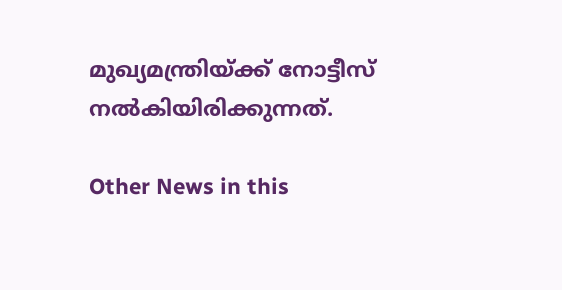മുഖ്യമന്ത്രിയ്ക്ക് നോട്ടീസ് നല്‍കിയിരിക്കുന്നത്.

Other News in this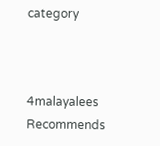category



4malayalees Recommends